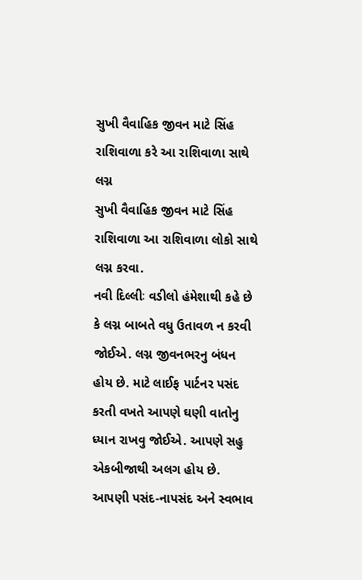સુખી વૈવાહિક જીવન માટે સિંહ રાશિવાળા કરે આ રાશિવાળા સાથે લગ્ન
સુખી વૈવાહિક જીવન માટે સિંહ રાશિવાળા આ રાશિવાળા લોકો સાથે લગ્ન કરવા.
નવી દિલ્લીઃ વડીલો હંમેશાથી કહે છે કે લગ્ન બાબતે વધુ ઉતાવળ ન કરવી જોઈએ. લગ્ન જીવનભરનુ બંધન હોય છે. માટે લાઈફ પાર્ટનર પસંદ કરતી વખતે આપણે ઘણી વાતોનુ ધ્યાન રાખવુ જોઈએ. આપણે સહુ એકબીજાથી અલગ હોય છે. આપણી પસંદ-નાપસંદ અને સ્વભાવ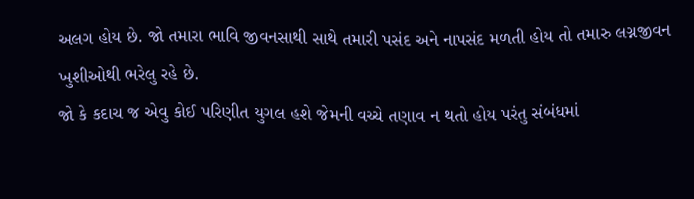અલગ હોય છે. જો તમારા ભાવિ જીવનસાથી સાથે તમારી પસંદ અને નાપસંદ મળતી હોય તો તમારુ લગ્નજીવન ખુશીઓથી ભરેલુ રહે છે.
જો કે કદાચ જ એવુ કોઈ પરિણીત યુગલ હશે જેમની વચ્ચે તણાવ ન થતો હોય પરંતુ સંબંધમાં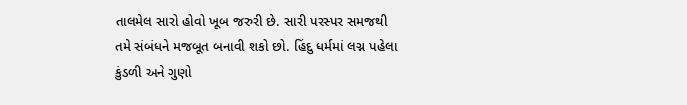તાલમેલ સારો હોવો ખૂબ જરુરી છે. સારી પરસ્પર સમજથી તમે સંબંધને મજબૂત બનાવી શકો છો. હિંદુ ધર્મમાં લગ્ન પહેલા કુંડળી અને ગુણો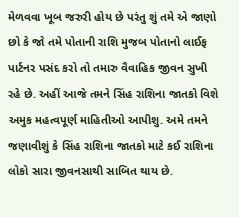મેળવવા ખૂબ જરુરી હોય છે પરંતુ શું તમે એ જાણો છો કે જો તમે પોતાની રાશિ મુજબ પોતાનો લાઈફ પાર્ટનર પસંદ કરો તો તમારુ વૈવાહિક જીવન સુખી રહે છે. અહીં આજે તમને સિંહ રાશિના જાતકો વિશે અમુક મહત્વપૂર્ણ માહિતીઓ આપીશુ. અમે તમને જણાવીશું કે સિંહ રાશિના જાતકો માટે કઈ રાશિના લોકો સારા જીવનસાથી સાબિત થાય છે.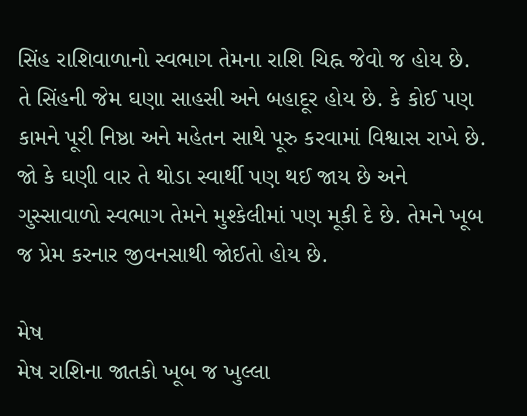સિંહ રાશિવાળાનો સ્વભાગ તેમના રાશિ ચિહ્ન જેવો જ હોય છે. તે સિંહની જેમ ઘણા સાહસી અને બહાદૂર હોય છે. કે કોઈ પણ કામને પૂરી નિષ્ઠા અને મહેતન સાથે પૂરુ કરવામાં વિશ્વાસ રાખે છે. જો કે ઘણી વાર તે થોડા સ્વાર્થી પણ થઈ જાય છે અને ગુસ્સાવાળો સ્વભાગ તેમને મુશ્કેલીમાં પણ મૂકી દે છે. તેમને ખૂબ જ પ્રેમ કરનાર જીવનસાથી જોઈતો હોય છે.

મેષ
મેષ રાશિના જાતકો ખૂબ જ ખુલ્લા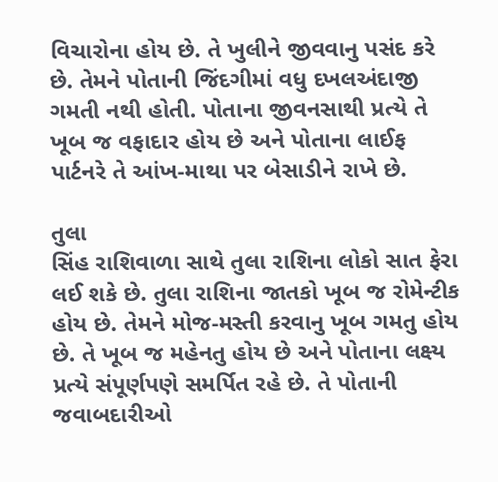વિચારોના હોય છે. તે ખુલીને જીવવાનુ પસંદ કરે છે. તેમને પોતાની જિંદગીમાં વધુ દખલઅંદાજી ગમતી નથી હોતી. પોતાના જીવનસાથી પ્રત્યે તે ખૂબ જ વફાદાર હોય છે અને પોતાના લાઈફ પાર્ટનરે તે આંખ-માથા પર બેસાડીને રાખે છે.

તુલા
સિંહ રાશિવાળા સાથે તુલા રાશિના લોકો સાત ફેરા લઈ શકે છે. તુલા રાશિના જાતકો ખૂબ જ રોમેન્ટીક હોય છે. તેમને મોજ-મસ્તી કરવાનુ ખૂબ ગમતુ હોય છે. તે ખૂબ જ મહેનતુ હોય છે અને પોતાના લક્ષ્ય પ્રત્યે સંપૂર્ણપણે સમર્પિત રહે છે. તે પોતાની જવાબદારીઓ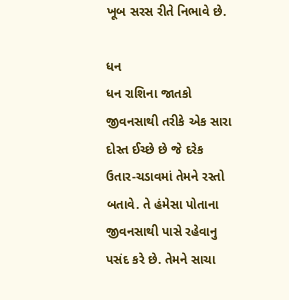ખૂબ સરસ રીતે નિભાવે છે.

ધન
ધન રાશિના જાતકો જીવનસાથી તરીકે એક સારા દોસ્ત ઈચ્છે છે જે દરેક ઉતાર-ચડાવમાં તેમને રસ્તો બતાવે. તે હંમેસા પોતાના જીવનસાથી પાસે રહેવાનુ પસંદ કરે છે. તેમને સાચા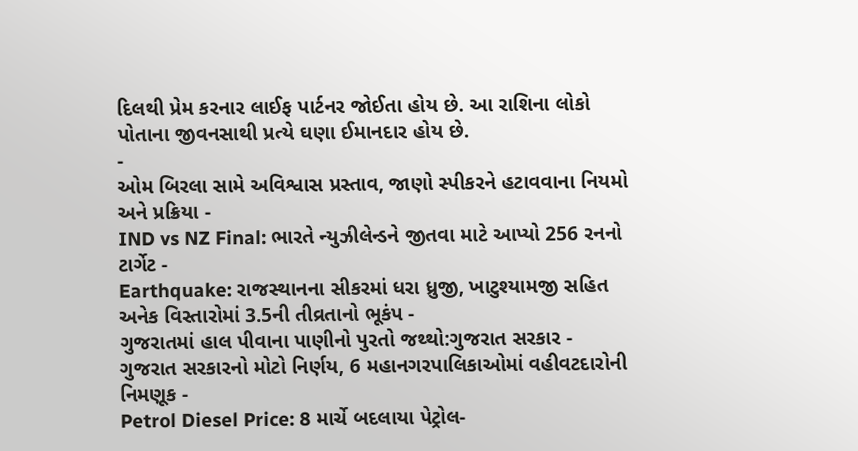દિલથી પ્રેમ કરનાર લાઈફ પાર્ટનર જોઈતા હોય છે. આ રાશિના લોકો પોતાના જીવનસાથી પ્રત્યે ઘણા ઈમાનદાર હોય છે.
-
ઓમ બિરલા સામે અવિશ્વાસ પ્રસ્તાવ, જાણો સ્પીકરને હટાવવાના નિયમો અને પ્રક્રિયા -
IND vs NZ Final: ભારતે ન્યુઝીલેન્ડને જીતવા માટે આપ્યો 256 રનનો ટાર્ગેટ -
Earthquake: રાજસ્થાનના સીકરમાં ધરા ધ્રુજી, ખાટુશ્યામજી સહિત અનેક વિસ્તારોમાં 3.5ની તીવ્રતાનો ભૂકંપ -
ગુજરાતમાં હાલ પીવાના પાણીનો પુરતો જથ્થો:ગુજરાત સરકાર -
ગુજરાત સરકારનો મોટો નિર્ણય, 6 મહાનગરપાલિકાઓમાં વહીવટદારોની નિમણૂક -
Petrol Diesel Price: 8 માર્ચે બદલાયા પેટ્રોલ-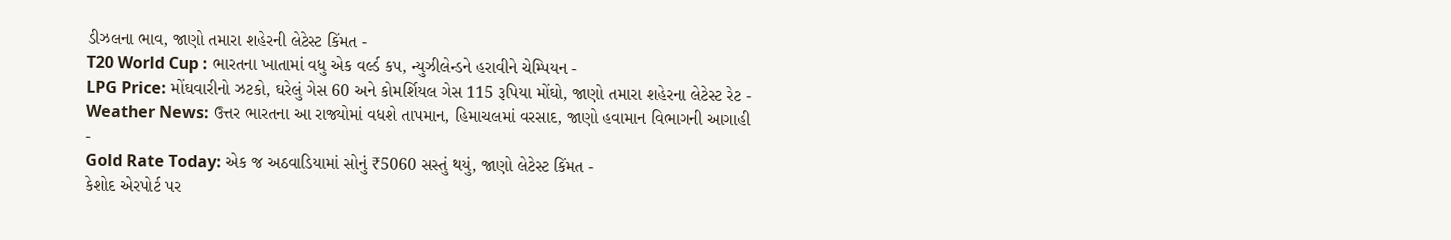ડીઝલના ભાવ, જાણો તમારા શહેરની લેટેસ્ટ કિંમત -
T20 World Cup : ભારતના ખાતામાં વધુ એક વર્લ્ડ કપ, ન્યુઝીલેન્ડને હરાવીને ચેમ્પિયન -
LPG Price: મોંઘવારીનો ઝટકો, ઘરેલું ગેસ 60 અને કોમર્શિયલ ગેસ 115 રૂપિયા મોંઘો, જાણો તમારા શહેરના લેટેસ્ટ રેટ -
Weather News: ઉત્તર ભારતના આ રાજ્યોમાં વધશે તાપમાન, હિમાચલમાં વરસાદ, જાણો હવામાન વિભાગની આગાહી -
Gold Rate Today: એક જ અઠવાડિયામાં સોનું ₹5060 સસ્તું થયું, જાણો લેટેસ્ટ કિંમત -
કેશોદ એરપોર્ટ પર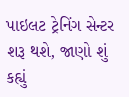પાઇલટ ટ્રેનિંગ સેન્ટર શરૂ થશે, જાણો શું કહ્યું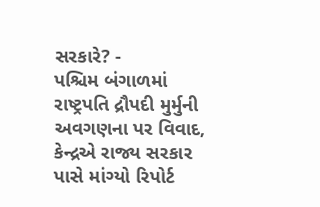સરકારે? -
પશ્ચિમ બંગાળમાં રાષ્ટ્રપતિ દ્રૌપદી મુર્મુની અવગણના પર વિવાદ, કેન્દ્રએ રાજ્ય સરકાર પાસે માંગ્યો રિપોર્ટ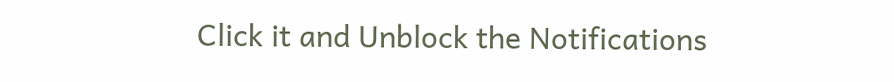Click it and Unblock the Notifications